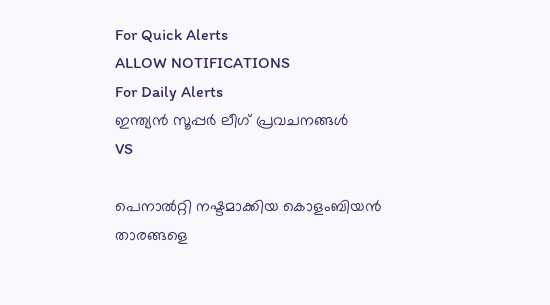For Quick Alerts
ALLOW NOTIFICATIONS
For Daily Alerts
ഇന്ത്യന്‍ സൂപ്പര്‍ ലീഗ്‌ പ്രവചനങ്ങൾ
VS

പെനാല്‍റ്റി നഷ്ടമാക്കിയ കൊളംബിയന്‍ താരങ്ങളെ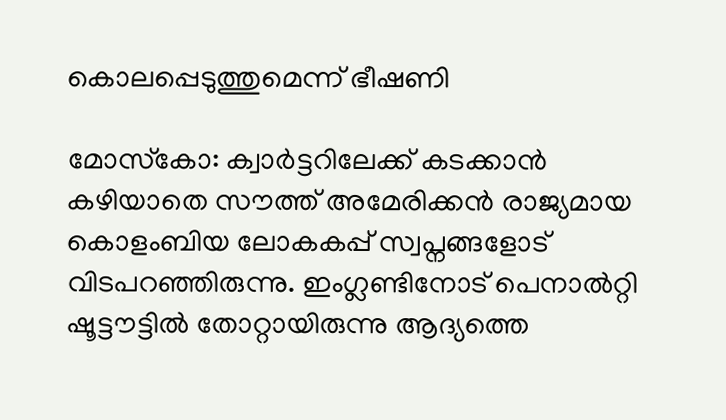കൊലപ്പെടുത്തുമെന്ന് ഭീഷണി

മോസ്‌കോ: ക്വാര്‍ട്ടറിലേക്ക് കടക്കാന്‍ കഴിയാതെ സൗത്ത് അമേരിക്കന്‍ രാജ്യമായ കൊളംബിയ ലോകകപ്പ് സ്വപ്നങ്ങളോട് വിടപറഞ്ഞിരുന്നു. ഇംഗ്ലണ്ടിനോട് പെനാല്‍റ്റി ഷൂട്ടൗട്ടില്‍ തോറ്റായിരുന്നു ആദ്യത്തെ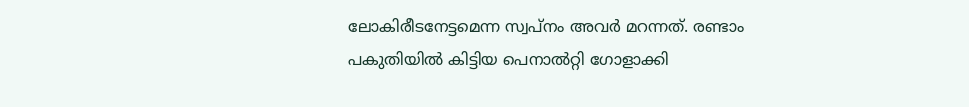ലോകിരീടനേട്ടമെന്ന സ്വപ്‌നം അവര്‍ മറന്നത്. രണ്ടാം പകുതിയില്‍ കിട്ടിയ പെനാല്‍റ്റി ഗോളാക്കി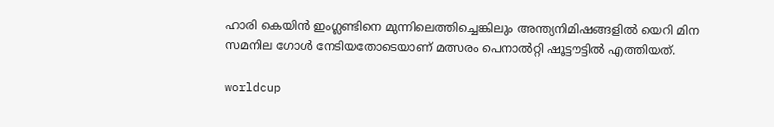ഹാരി കെയിന്‍ ഇംഗ്ലണ്ടിനെ മുന്നിലെത്തിച്ചെങ്കിലും അന്ത്യനിമിഷങ്ങളില്‍ യെറി മിന സമനില ഗോള്‍ നേടിയതോടെയാണ് മത്സരം പെനാല്‍റ്റി ഷൂട്ടൗട്ടില്‍ എത്തിയത്.

worldcup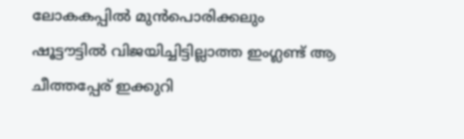ലോകകപ്പില്‍ മുന്‍പൊരിക്കലും ഷൂട്ടൗട്ടില്‍ വിജയിച്ചിട്ടില്ലാത്ത ഇംഗ്ലണ്ട് ആ ചീത്തപ്പേര് ഇക്കുറി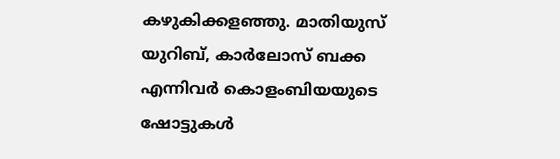കഴുകിക്കളഞ്ഞു. മാതിയുസ് യുറിബ്, കാര്‍ലോസ് ബക്ക എന്നിവര്‍ കൊളംബിയയുടെ ഷോട്ടുകള്‍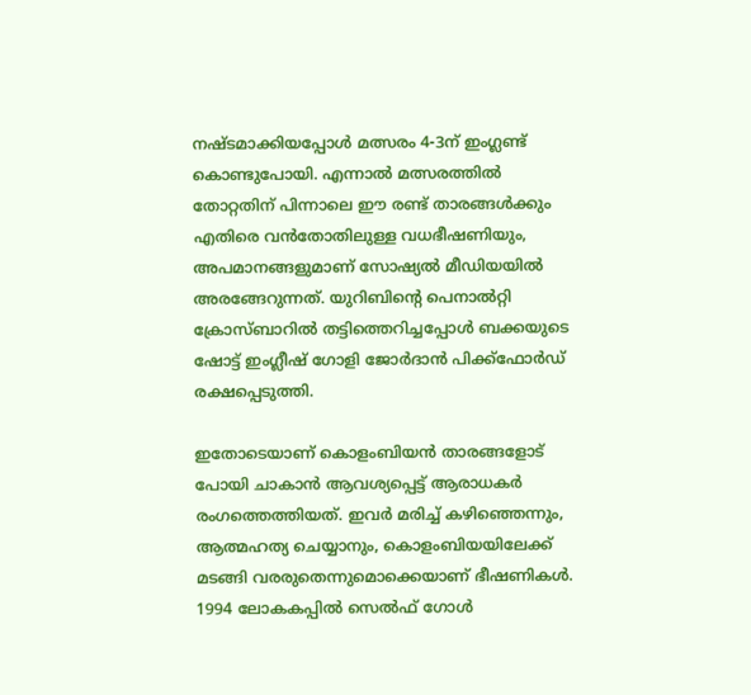നഷ്ടമാക്കിയപ്പോള്‍ മത്സരം 4-3ന് ഇംഗ്ലണ്ട് കൊണ്ടുപോയി. എന്നാല്‍ മത്സരത്തില്‍ തോറ്റതിന് പിന്നാലെ ഈ രണ്ട് താരങ്ങള്‍ക്കും എതിരെ വന്‍തോതിലുള്ള വധഭീഷണിയും, അപമാനങ്ങളുമാണ് സോഷ്യല്‍ മീഡിയയില്‍ അരങ്ങേറുന്നത്. യുറിബിന്റെ പെനാല്‍റ്റി ക്രോസ്ബാറില്‍ തട്ടിത്തെറിച്ചപ്പോള്‍ ബക്കയുടെ ഷോട്ട് ഇംഗ്ലീഷ് ഗോളി ജോര്‍ദാന്‍ പിക്ക്‌ഫോര്‍ഡ് രക്ഷപ്പെടുത്തി.

ഇതോടെയാണ് കൊളംബിയന്‍ താരങ്ങളോട് പോയി ചാകാന്‍ ആവശ്യപ്പെട്ട് ആരാധകര്‍ രംഗത്തെത്തിയത്. ഇവര്‍ മരിച്ച് കഴിഞ്ഞെന്നും, ആത്മഹത്യ ചെയ്യാനും, കൊളംബിയയിലേക്ക് മടങ്ങി വരരുതെന്നുമൊക്കെയാണ് ഭീഷണികള്‍. 1994 ലോകകപ്പില്‍ സെല്‍ഫ് ഗോള്‍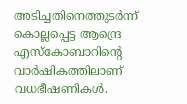അടിച്ചതിനെത്തുടര്‍ന്ന് കൊല്ലപ്പെട്ട ആന്ദ്രെ എസ്‌കോബാറിന്റെ വാര്‍ഷികത്തിലാണ് വധഭീഷണികള്‍.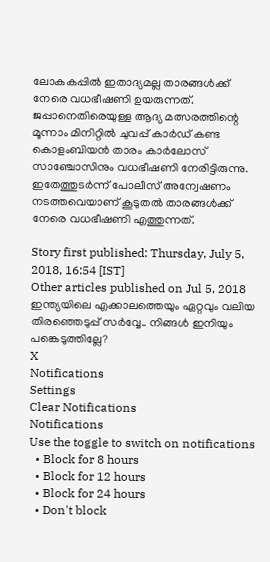ലോകകപ്പില്‍ ഇതാദ്യമല്ല താരങ്ങള്‍ക്ക് നേരെ വധഭീഷണി ഉയരുന്നത്. ജപ്പാനെതിരെയുള്ള ആദ്യ മത്സരത്തിന്റെ മൂന്നാം മിനിറ്റില്‍ ചുവപ്പ് കാര്‍ഡ് കണ്ട കൊളംബിയന്‍ താരം കാര്‍ലോസ് സാഞ്ചോസിനും വധഭീഷണി നേരിട്ടിരുന്നു. ഇതേത്തുടര്‍ന്ന് പോലീസ് അന്വേഷണം നടത്തവെയാണ് കൂടുതല്‍ താരങ്ങള്‍ക്ക് നേരെ വധഭീഷണി എത്തുന്നത്.

Story first published: Thursday, July 5, 2018, 16:54 [IST]
Other articles published on Jul 5, 2018
ഇന്ത്യയിലെ എക്കാലത്തെയും ഏറ്റവും വലിയ തിരഞ്ഞെടുപ്പ് സർവ്വേ.. നിങ്ങൾ ഇനിയും പങ്കെടുത്തില്ലേ?
X
Notifications
Settings
Clear Notifications
Notifications
Use the toggle to switch on notifications
  • Block for 8 hours
  • Block for 12 hours
  • Block for 24 hours
  • Don't block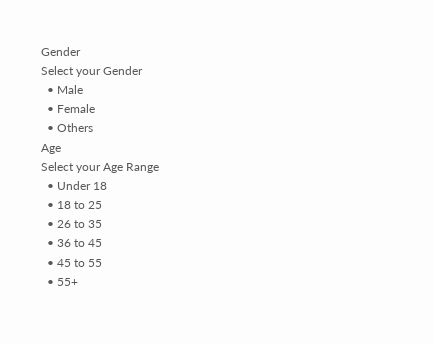Gender
Select your Gender
  • Male
  • Female
  • Others
Age
Select your Age Range
  • Under 18
  • 18 to 25
  • 26 to 35
  • 36 to 45
  • 45 to 55
  • 55+